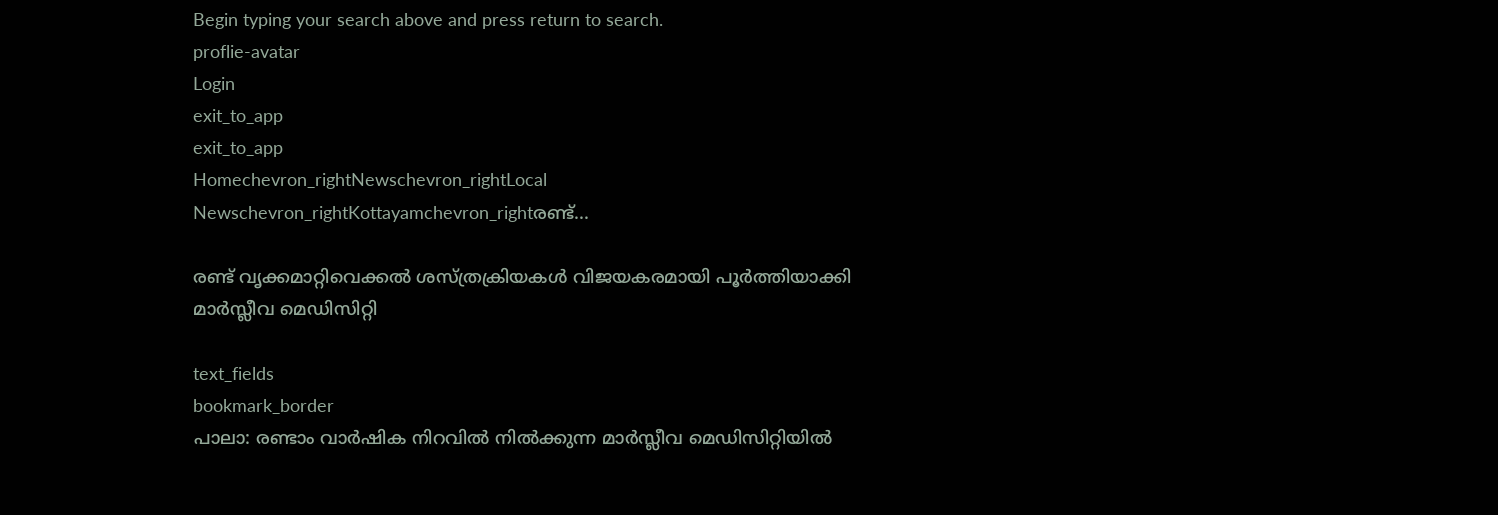Begin typing your search above and press return to search.
proflie-avatar
Login
exit_to_app
exit_to_app
Homechevron_rightNewschevron_rightLocal Newschevron_rightKottayamchevron_rightരണ്ട്...

രണ്ട് വൃക്കമാറ്റിവെക്കൽ ശസ്ത്രക്രിയകൾ വിജയകരമായി പൂർത്തിയാക്കി മാർസ്ലീവ മെഡിസിറ്റി

text_fields
bookmark_border
പാലാ: രണ്ടാം വാർഷിക നിറവിൽ നിൽക്കുന്ന മാർസ്ലീവ മെഡിസിറ്റിയിൽ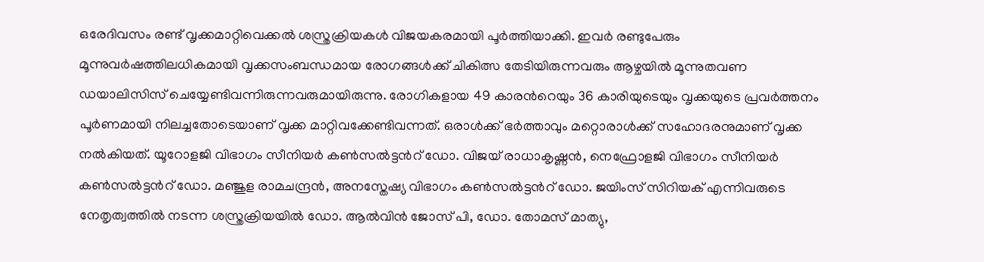ഒരേദിവസം രണ്ട് വൃക്കമാറ്റിവെക്കൽ ശസ്ത്രക്രിയകൾ വിജയകരമായി പൂർത്തിയാക്കി. ഇവർ രണ്ടുപേരും മൂന്നുവർഷത്തിലധികമായി വൃക്കസംബന്ധമായ രോഗങ്ങൾക്ക് ചികിത്സ തേടിയിരുന്നവരും ആഴ്ചയിൽ മൂന്നുതവണ ഡയാലിസിസ് ചെയ്യേണ്ടിവന്നിരുന്നവരുമായിരുന്നു. രോഗികളായ 49 കാരന്‍റെയും 36 കാരിയുടെയും വൃക്കയുടെ പ്രവർത്തനം പൂർണമായി നിലച്ചതോടെയാണ് വൃക്ക മാറ്റിവക്കേണ്ടിവന്നത്. ഒരാൾക്ക് ഭർത്താവും മറ്റൊരാൾക്ക് സഹോദരനുമാണ് വൃക്ക നൽകിയത്. യൂറോളജി വിഭാഗം സീനിയർ കൺസൽട്ടന്‍റ് ഡോ. വിജയ് രാധാകൃഷ്ണൻ, നെഫ്രോളജി വിഭാഗം സീനിയർ കൺസൽട്ടന്‍റ് ഡോ. മഞ്ജുള രാമചന്ദ്രൻ, അനസ്തേഷ്യ വിഭാഗം കൺസൽട്ടന്‍റ് ഡോ. ജയിംസ് സിറിയക് എന്നിവരുടെ നേതൃത്വത്തിൽ നടന്ന ശസ്ത്രക്രിയയിൽ ഡോ. ആൽവിൻ ജോസ് പി, ഡോ. തോമസ് മാത്യു,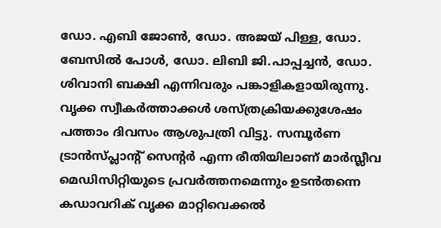ഡോ. എബി ജോൺ, ഡോ. അജയ് പിള്ള, ഡോ. ബേസിൽ പോൾ, ഡോ. ലിബി ജി.പാപ്പച്ചൻ, ഡോ. ശിവാനി ബക്ഷി എന്നിവരും പങ്കാളികളായിരുന്നു. വൃക്ക സ്വീകർത്താക്കൾ ശസ്ത്രക്രിയക്കുശേഷം പത്താം ദിവസം ആശുപത്രി വിട്ടു. സമ്പൂർണ ട്രാൻസ്പ്ലാന്‍റ് സെന്‍റർ എന്ന രീതിയിലാണ് മാർസ്ലീവ മെഡിസിറ്റിയുടെ പ്രവർത്തനമെന്നും ഉടൻതന്നെ കഡാവറിക് വൃക്ക മാറ്റിവെക്കൽ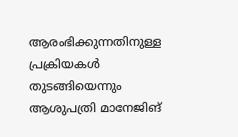ആരംഭിക്കുന്നതിനുള്ള പ്രക്രിയകൾ തുടങ്ങിയെന്നും ആശുപത്രി മാനേജിങ്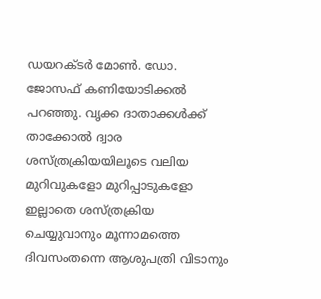ഡയറക്ടർ മോൺ. ഡോ. ജോസഫ് കണിയോടിക്കൽ പറഞ്ഞു. വൃക്ക ദാതാക്കൾക്ക് താക്കോൽ ദ്വാര ശസ്ത്രക്രിയയിലൂടെ വലിയ മുറിവുകളോ മുറിപ്പാടുകളോ ഇല്ലാതെ ശസ്ത്രക്രിയ ചെയ്യുവാനും മൂന്നാമത്തെ ദിവസംതന്നെ ആശുപത്രി വിടാനും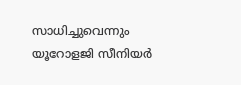സാധിച്ചുവെന്നും യൂറോളജി സീനിയർ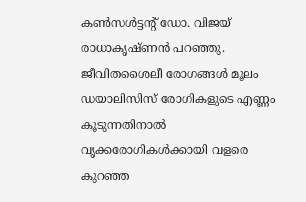കൺസൾട്ടന്‍റ് ഡോ. വിജയ് രാധാകൃഷ്ണൻ പറഞ്ഞു. ജീവിതശൈലീ രോഗങ്ങൾ മൂലം ഡയാലിസിസ് രോഗികളുടെ എണ്ണം കൂടുന്നതിനാൽ വൃക്കരോഗികൾക്കായി വളരെ കുറഞ്ഞ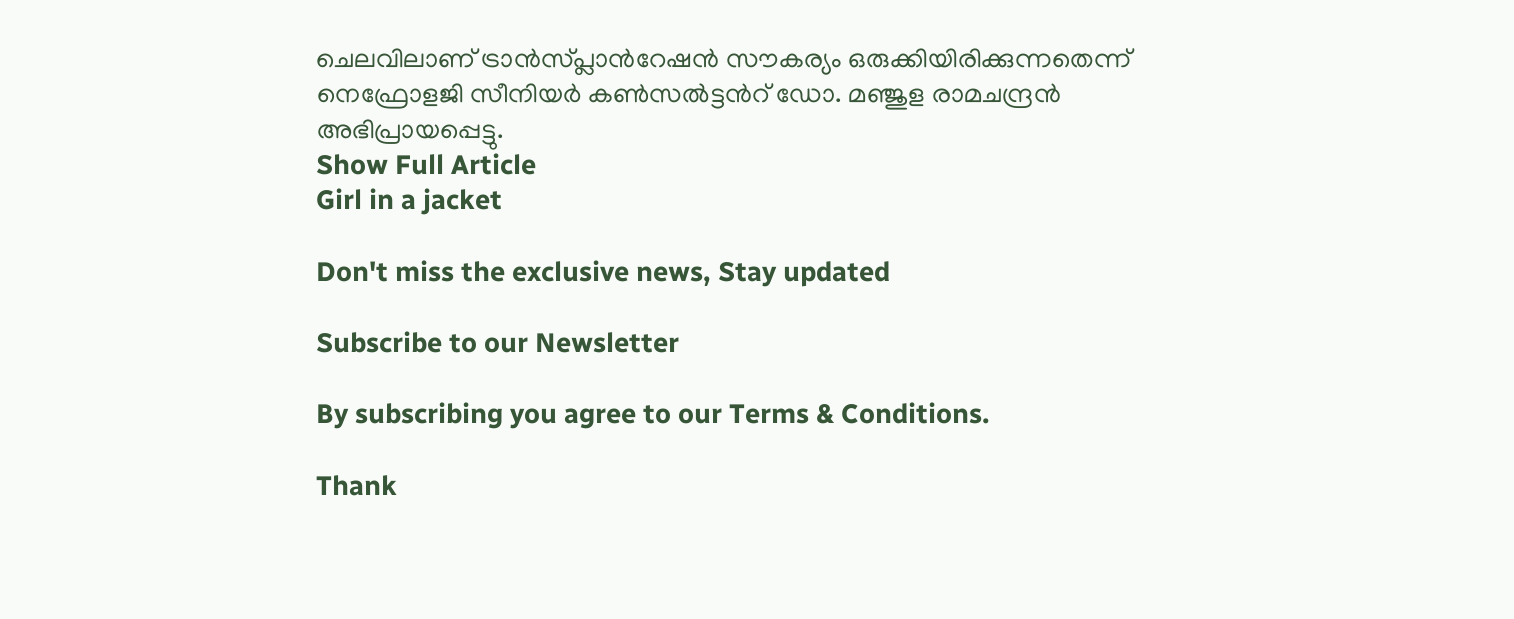ചെലവിലാണ് ട്രാൻസ്പ്ലാന്‍റേഷൻ സൗകര്യം ഒരുക്കിയിരിക്കുന്നതെന്ന് നെഫ്രോളജി സീനിയർ കൺസൽട്ടന്‍റ് ഡോ. മഞ്ജുള രാമചന്ദ്രൻ അഭിപ്രായപ്പെട്ടു.
Show Full Article
Girl in a jacket

Don't miss the exclusive news, Stay updated

Subscribe to our Newsletter

By subscribing you agree to our Terms & Conditions.

Thank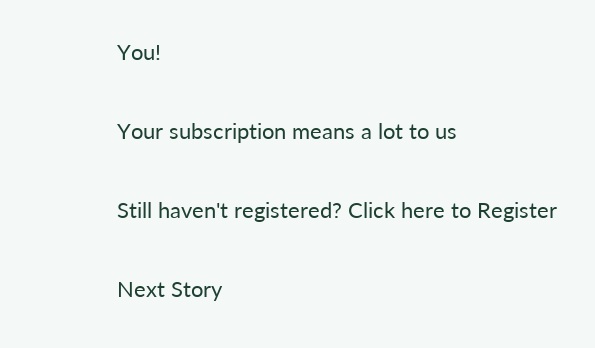You!

Your subscription means a lot to us

Still haven't registered? Click here to Register

Next Story